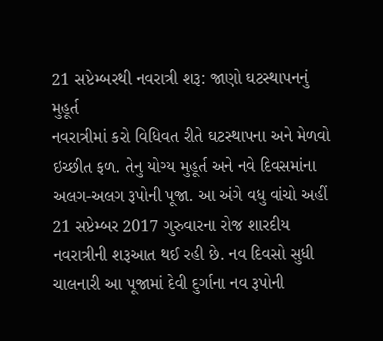21 સપ્ટેમ્બરથી નવરાત્રી શરૂ: જાણો ઘટસ્થાપનનું મુહૂર્ત
નવરાત્રીમાં કરો વિધિવત રીતે ઘટસ્થાપના અને મેળવો ઇચ્છીત ફળ. તેનુ યોગ્ય મુહૂર્ત અને નવે દિવસમાંના અલગ-અલગ રૂપોની પૂજા. આ અંગે વધુ વાંચો અહીં
21 સપ્ટેમ્બર 2017 ગુરુવારના રોજ શારદીય નવરાત્રીની શરૂઆત થઈ રહી છે. નવ દિવસો સુધી ચાલનારી આ પૂજામાં દેવી દુર્ગાના નવ રૂપોની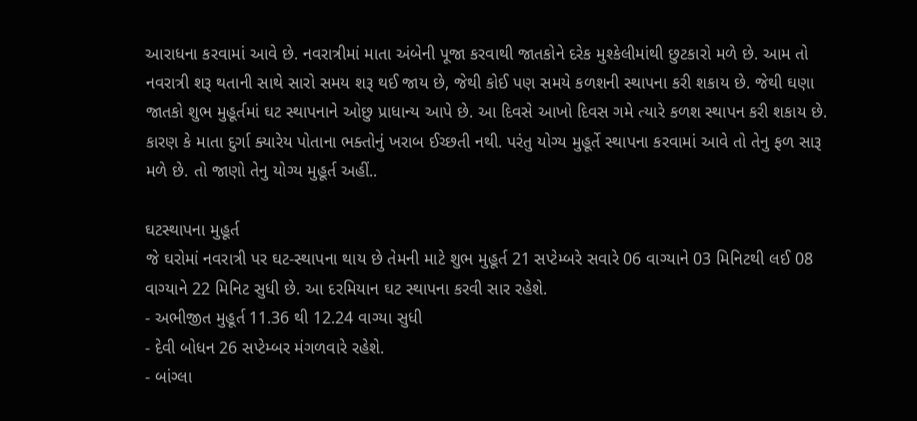આરાધના કરવામાં આવે છે. નવરાત્રીમાં માતા અંબેની પૂજા કરવાથી જાતકોને દરેક મુશ્કેલીમાંથી છુટકારો મળે છે. આમ તો નવરાત્રી શરૂ થતાની સાથે સારો સમય શરૂ થઈ જાય છે, જેથી કોઈ પણ સમયે કળશની સ્થાપના કરી શકાય છે. જેથી ઘણા જાતકો શુભ મુહૂર્તમાં ઘટ સ્થાપનાને ઓછુ પ્રાધાન્ય આપે છે. આ દિવસે આખો દિવસ ગમે ત્યારે કળશ સ્થાપન કરી શકાય છે. કારણ કે માતા દુર્ગા ક્યારેય પોતાના ભક્તોનું ખરાબ ઈચ્છતી નથી. પરંતુ યોગ્ય મુહૂર્તે સ્થાપના કરવામાં આવે તો તેનુ ફળ સારૂ મળે છે. તો જાણો તેનુ યોગ્ય મુહૂર્ત અહીં..

ઘટસ્થાપના મુહૂર્ત
જે ઘરોમાં નવરાત્રી પર ઘટ-સ્થાપના થાય છે તેમની માટે શુભ મુહૂર્ત 21 સપ્ટેમ્બરે સવારે 06 વાગ્યાને 03 મિનિટથી લઈ 08 વાગ્યાને 22 મિનિટ સુધી છે. આ દરમિયાન ઘટ સ્થાપના કરવી સાર રહેશે.
- અભીજીત મુહૂર્ત 11.36 થી 12.24 વાગ્યા સુધી
- દેવી બોધન 26 સપ્ટેમ્બર મંગળવારે રહેશે.
- બાંગ્લા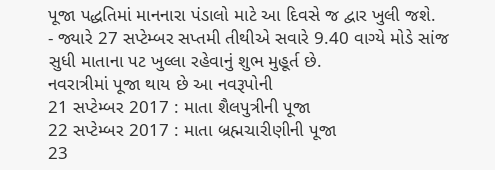પૂજા પદ્ધતિમાં માનનારા પંડાલો માટે આ દિવસે જ દ્વાર ખુલી જશે.
- જ્યારે 27 સપ્ટેમ્બર સપ્તમી તીથીએ સવારે 9.40 વાગ્યે મોડે સાંજ સુધી માતાના પટ ખુલ્લા રહેવાનું શુભ મુહૂર્ત છે.
નવરાત્રીમાં પૂજા થાય છે આ નવરૂપોની
21 સપ્ટેમ્બર 2017 : માતા શૈલપુત્રીની પૂજા
22 સપ્ટેમ્બર 2017 : માતા બ્રહ્મચારીણીની પૂજા
23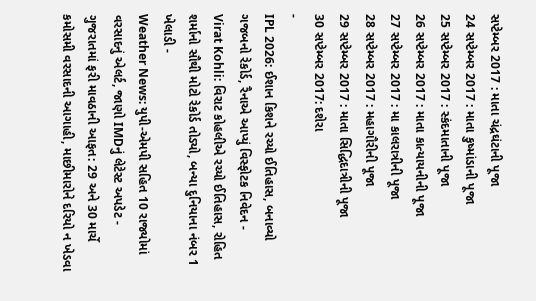સપ્ટેમ્બર 2017 : માતા ચંદ્રઘંટાની પૂજા
24 સપ્ટેમ્બર 2017 : માતા કુષ્માંડાની પૂજા
25 સપ્ટેમ્બર 2017 : સ્કંદમાતાની પૂજા
26 સપ્ટેમ્બર 2017 : માતા કાત્યાયનીની પૂજા
27 સપ્ટેમ્બર 2017 : મા કાલરાત્રીની પૂજા
28 સપ્ટેમ્બર 2017 : મહાગૌરીની પૂજા
29 સપ્ટેમ્બર 2017 : માતા સિદ્ધિદાત્રીની પૂજા
30 સપ્ટેમ્બર 2017: દશેરા
-
IPL 2026: ઈશાન કિશને રચ્યો ઈતિહાસ, બનાવ્યો ગજબનો રેકોર્ડ, રૈનાએ આપ્યું વિસ્ફોટક નિવેદન -
Virat Kohli: વિરાટ કોહલીએ રચ્યો ઈતિહાસ, રોહિત શર્માનો સૌથી મોટો રેકોર્ડ તોડ્યો, બન્યા દુનિયાના નંબર 1 ખેલાડી -
Weather News: યુપી-એમપી સહિત 10 રાજ્યોમાં વરસાદનું એલર્ટ, જાણો IMDનું લેટેસ્ટ અપડેટ -
ગુજરાતમાં ફરી માવઠાની આફત: 29 અને 30 માર્ચે કમોસમી વરસાદની આગાહી, માછીમારોને દરિયો ન ખેડવા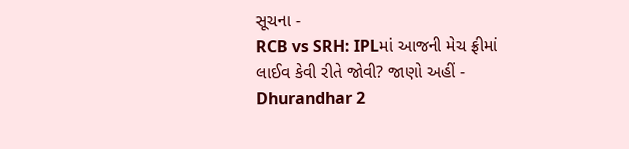સૂચના -
RCB vs SRH: IPLમાં આજની મેચ ફ્રીમાં લાઈવ કેવી રીતે જોવી? જાણો અહીં -
Dhurandhar 2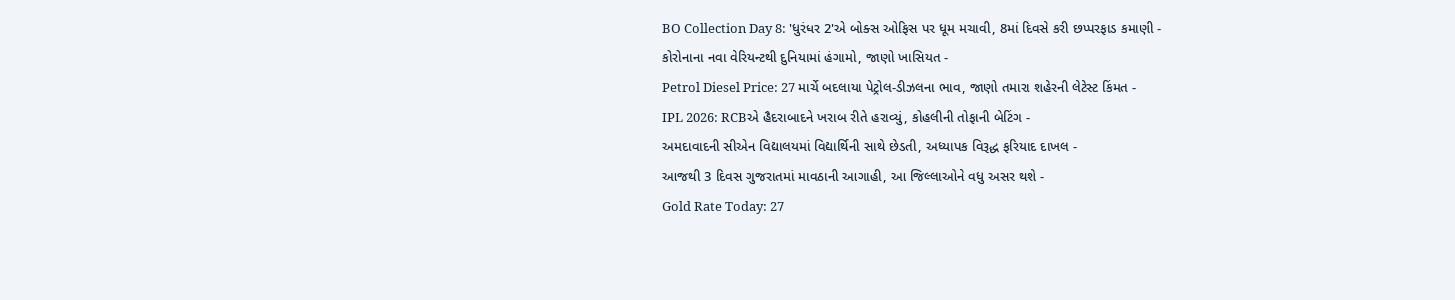BO Collection Day 8: 'ધુરંધર 2'એ બોક્સ ઓફિસ પર ધૂમ મચાવી, 8માં દિવસે કરી છપ્પરફાડ કમાણી -
કોરોનાના નવા વેરિયન્ટથી દુનિયામાં હંગામો, જાણો ખાસિયત -
Petrol Diesel Price: 27 માર્ચે બદલાયા પેટ્રોલ-ડીઝલના ભાવ, જાણો તમારા શહેરની લેટેસ્ટ કિંમત -
IPL 2026: RCBએ હૈદરાબાદને ખરાબ રીતે હરાવ્યું, કોહલીની તોફાની બેટિંગ -
અમદાવાદની સીએન વિદ્યાલયમાં વિદ્યાર્થિની સાથે છેડતી, અધ્યાપક વિરૂદ્ધ ફરિયાદ દાખલ -
આજથી 3 દિવસ ગુજરાતમાં માવઠાની આગાહી, આ જિલ્લાઓને વધુ અસર થશે -
Gold Rate Today: 27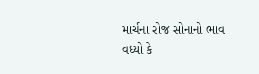માર્ચના રોજ સોનાનો ભાવ વધ્યો કે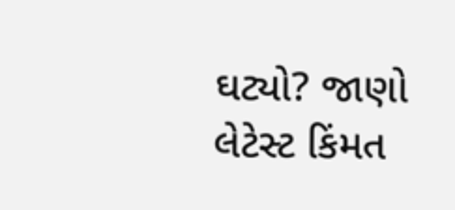ઘટ્યો? જાણો લેટેસ્ટ કિંમત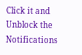Click it and Unblock the Notifications